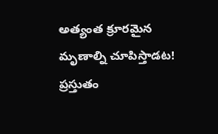అత్యంత క్రూరమైన మృణాల్ని చూపిస్తాడట!
ప్రస్తుతం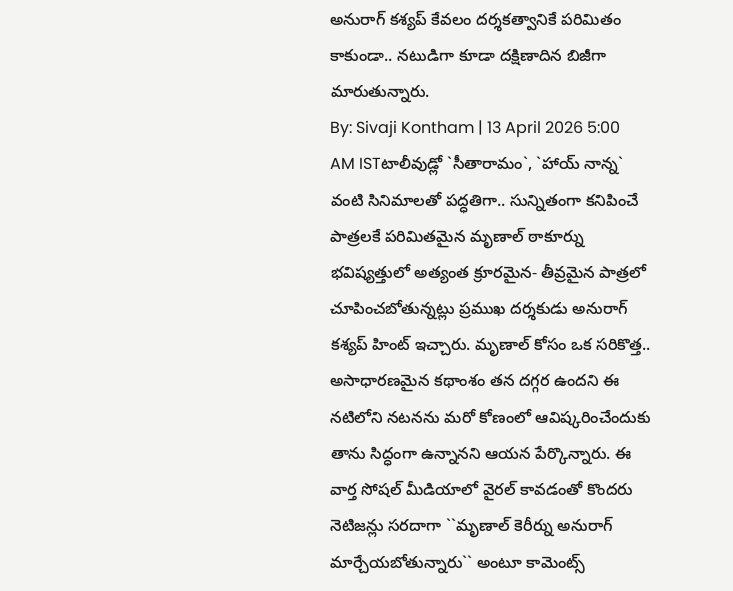అనురాగ్ కశ్యప్ కేవలం దర్శకత్వానికే పరిమితం కాకుండా.. నటుడిగా కూడా దక్షిణాదిన బిజీగా మారుతున్నారు.
By: Sivaji Kontham | 13 April 2026 5:00 AM ISTటాలీవుడ్లో `సీతారామం`, `హాయ్ నాన్న` వంటి సినిమాలతో పద్ధతిగా.. సున్నితంగా కనిపించే పాత్రలకే పరిమితమైన మృణాల్ ఠాకూర్ను భవిష్యత్తులో అత్యంత క్రూరమైన- తీవ్రమైన పాత్రలో చూపించబోతున్నట్లు ప్రముఖ దర్శకుడు అనురాగ్ కశ్యప్ హింట్ ఇచ్చారు. మృణాల్ కోసం ఒక సరికొత్త.. అసాధారణమైన కథాంశం తన దగ్గర ఉందని ఈ నటిలోని నటనను మరో కోణంలో ఆవిష్కరించేందుకు తాను సిద్ధంగా ఉన్నానని ఆయన పేర్కొన్నారు. ఈ వార్త సోషల్ మీడియాలో వైరల్ కావడంతో కొందరు నెటిజన్లు సరదాగా ``మృణాల్ కెరీర్ను అనురాగ్ మార్చేయబోతున్నారు`` అంటూ కామెంట్స్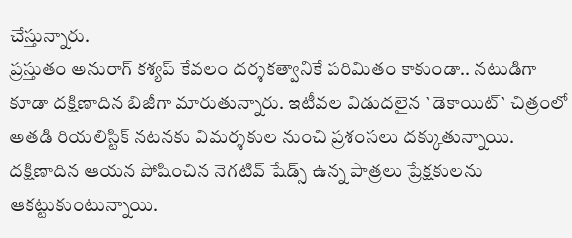చేస్తున్నారు.
ప్రస్తుతం అనురాగ్ కశ్యప్ కేవలం దర్శకత్వానికే పరిమితం కాకుండా.. నటుడిగా కూడా దక్షిణాదిన బిజీగా మారుతున్నారు. ఇటీవల విడుదలైన `డెకాయిట్` చిత్రంలో అతడి రియలిస్టిక్ నటనకు విమర్శకుల నుంచి ప్రశంసలు దక్కుతున్నాయి. దక్షిణాదిన ఆయన పోషించిన నెగటివ్ షేడ్స్ ఉన్న పాత్రలు ప్రేక్షకులను ఆకట్టుకుంటున్నాయి.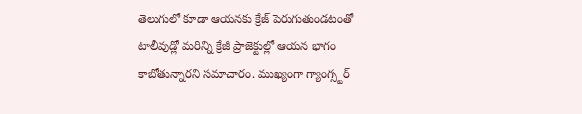తెలుగులో కూడా ఆయనకు క్రేజ్ పెరుగుతుండటంతో టాలీవుడ్లో మరిన్ని క్రేజీ ప్రాజెక్టుల్లో ఆయన భాగం కాబోతున్నారని సమాచారం. ముఖ్యంగా గ్యాంగ్స్టర్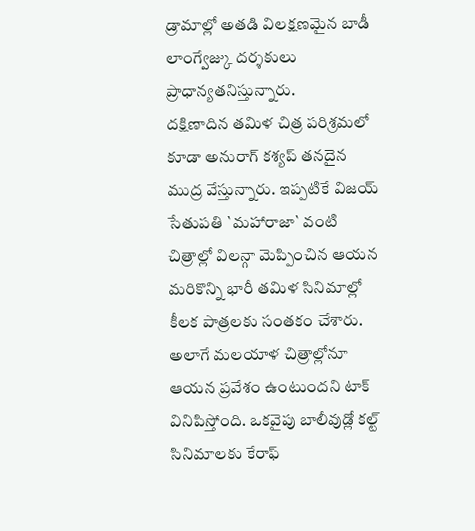డ్రామాల్లో అతడి విలక్షణమైన బాడీ లాంగ్వేజ్కు దర్శకులు ప్రాధాన్యతనిస్తున్నారు.
దక్షిణాదిన తమిళ చిత్ర పరిశ్రమలో కూడా అనురాగ్ కశ్యప్ తనదైన ముద్ర వేస్తున్నారు. ఇప్పటికే విజయ్ సేతుపతి `మహారాజా` వంటి చిత్రాల్లో విలన్గా మెప్పించిన ఆయన మరికొన్ని భారీ తమిళ సినిమాల్లో కీలక పాత్రలకు సంతకం చేశారు. అలాగే మలయాళ చిత్రాల్లోనూ ఆయన ప్రవేశం ఉంటుందని టాక్ వినిపిస్తోంది. ఒకవైపు బాలీవుడ్లో కల్ట్ సినిమాలకు కేరాఫ్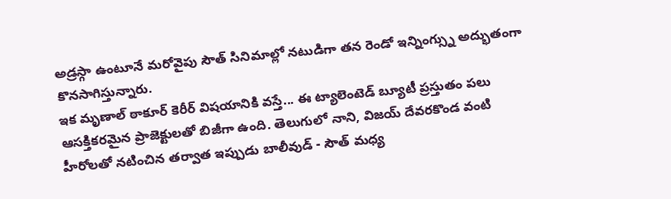అడ్రస్గా ఉంటూనే మరోవైపు సౌత్ సినిమాల్లో నటుడిగా తన రెండో ఇన్నింగ్స్ను అద్భుతంగా కొనసాగిస్తున్నారు.
ఇక మృణాల్ ఠాకూర్ కెరీర్ విషయానికి వస్తే... ఈ ట్యాలెంటెడ్ బ్యూటీ ప్రస్తుతం పలు ఆసక్తికరమైన ప్రాజెక్టులతో బిజీగా ఉంది. తెలుగులో నాని, విజయ్ దేవరకొండ వంటి హీరోలతో నటించిన తర్వాత ఇప్పుడు బాలీవుడ్ - సౌత్ మధ్య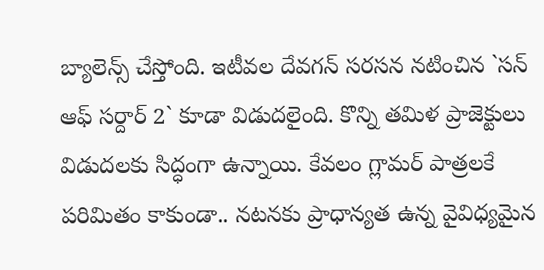బ్యాలెన్స్ చేస్తోంది. ఇటీవల దేవగన్ సరసన నటించిన `సన్ ఆఫ్ సర్దార్ 2` కూడా విడుదలైంది. కొన్ని తమిళ ప్రాజెక్టులు విడుదలకు సిద్ధంగా ఉన్నాయి. కేవలం గ్లామర్ పాత్రలకే పరిమితం కాకుండా.. నటనకు ప్రాధాన్యత ఉన్న వైవిధ్యమైన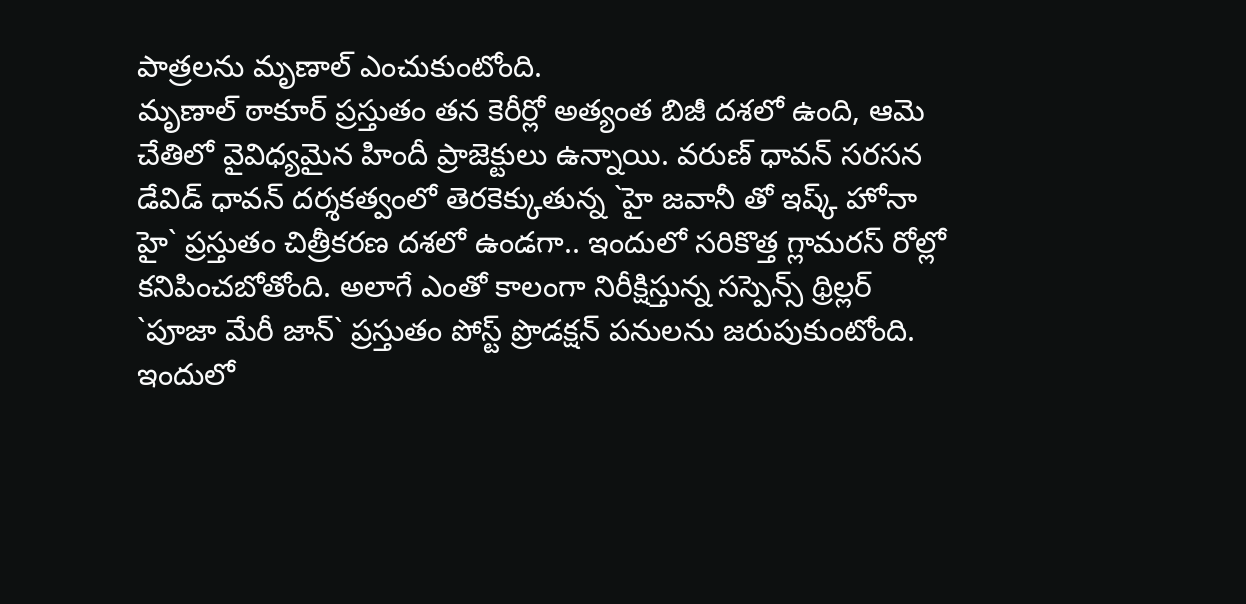పాత్రలను మృణాల్ ఎంచుకుంటోంది.
మృణాల్ ఠాకూర్ ప్రస్తుతం తన కెరీర్లో అత్యంత బిజీ దశలో ఉంది, ఆమె చేతిలో వైవిధ్యమైన హిందీ ప్రాజెక్టులు ఉన్నాయి. వరుణ్ ధావన్ సరసన డేవిడ్ ధావన్ దర్శకత్వంలో తెరకెక్కుతున్న `హై జవానీ తో ఇష్క్ హోనా హై` ప్రస్తుతం చిత్రీకరణ దశలో ఉండగా.. ఇందులో సరికొత్త గ్లామరస్ రోల్లో కనిపించబోతోంది. అలాగే ఎంతో కాలంగా నిరీక్షిస్తున్న సస్పెన్స్ థ్రిల్లర్ `పూజా మేరీ జాన్` ప్రస్తుతం పోస్ట్ ప్రొడక్షన్ పనులను జరుపుకుంటోంది. ఇందులో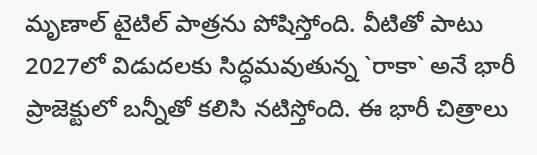మృణాల్ టైటిల్ పాత్రను పోషిస్తోంది. వీటితో పాటు 2027లో విడుదలకు సిద్ధమవుతున్న `రాకా` అనే భారీ ప్రాజెక్టులో బన్నీతో కలిసి నటిస్తోంది. ఈ భారీ చిత్రాలు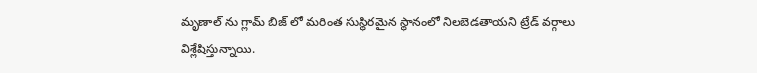మృణాల్ ను గ్లామ్ బిజ్ లో మరింత సుస్థిరమైన స్థానంలో నిలబెడతాయని ట్రేడ్ వర్గాలు విశ్లేషిస్తున్నాయి.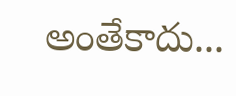అంతేకాదు...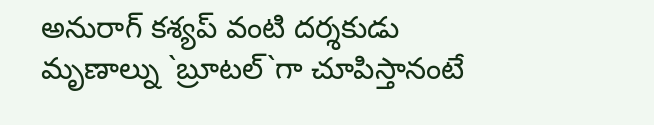అనురాగ్ కశ్యప్ వంటి దర్శకుడు మృణాల్ను `బ్రూటల్`గా చూపిస్తానంటే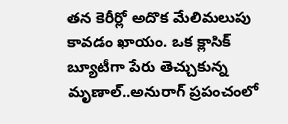తన కెరీర్లో అదొక మేలిమలుపు కావడం ఖాయం. ఒక క్లాసిక్ బ్యూటీగా పేరు తెచ్చుకున్న మృణాల్..అనురాగ్ ప్రపంచంలో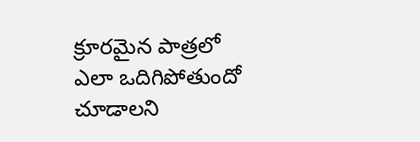క్రూరమైన పాత్రలో ఎలా ఒదిగిపోతుందో చూడాలని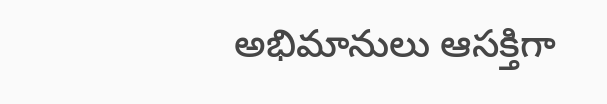అభిమానులు ఆసక్తిగా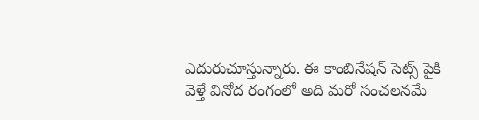ఎదురుచూస్తున్నారు. ఈ కాంబినేషన్ సెట్స్ పైకి వెళ్తే వినోద రంగంలో అది మరో సంచలనమే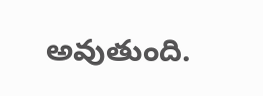అవుతుంది.